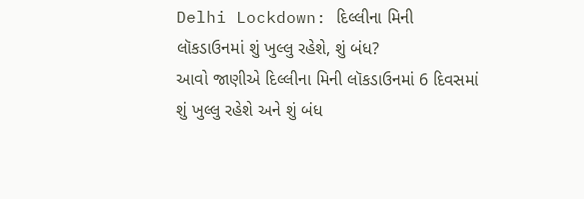Delhi Lockdown: દિલ્લીના મિની લૉકડાઉનમાં શું ખુલ્લુ રહેશે, શું બંધ?
આવો જાણીએ દિલ્લીના મિની લૉકડાઉનમાં 6 દિવસમાં શું ખુલ્લુ રહેશે અને શું બંધ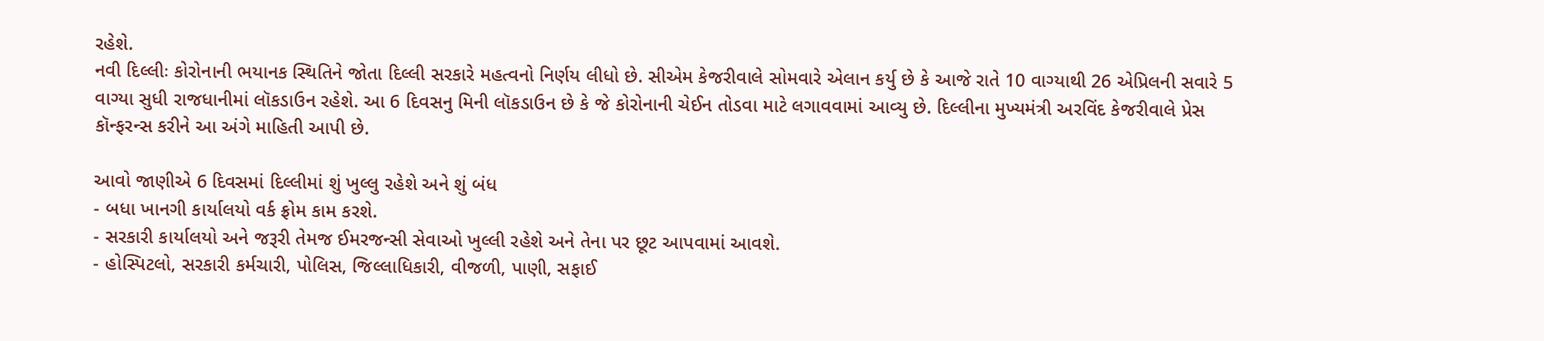રહેશે.
નવી દિલ્લીઃ કોરોનાની ભયાનક સ્થિતિને જોતા દિલ્લી સરકારે મહત્વનો નિર્ણય લીધો છે. સીએમ કેજરીવાલે સોમવારે એલાન કર્યુ છે કે આજે રાતે 10 વાગ્યાથી 26 એપ્રિલની સવારે 5 વાગ્યા સુધી રાજધાનીમાં લૉકડાઉન રહેશે. આ 6 દિવસનુ મિની લૉકડાઉન છે કે જે કોરોનાની ચેઈન તોડવા માટે લગાવવામાં આવ્યુ છે. દિલ્લીના મુખ્યમંત્રી અરવિંદ કેજરીવાલે પ્રેસ કૉન્ફરન્સ કરીને આ અંગે માહિતી આપી છે.

આવો જાણીએ 6 દિવસમાં દિલ્લીમાં શું ખુલ્લુ રહેશે અને શું બંધ
- બધા ખાનગી કાર્યાલયો વર્ક ફ્રોમ કામ કરશે.
- સરકારી કાર્યાલયો અને જરૂરી તેમજ ઈમરજન્સી સેવાઓ ખુલ્લી રહેશે અને તેના પર છૂટ આપવામાં આવશે.
- હોસ્પિટલો, સરકારી કર્મચારી, પોલિસ, જિલ્લાધિકારી, વીજળી, પાણી, સફાઈ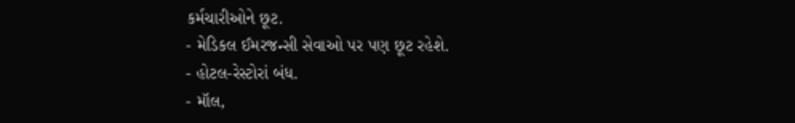કર્મચારીઓને છૂટ.
- મેડિકલ ઈમરજન્સી સેવાઓ પર પણ છૂટ રહેશે.
- હોટલ-રેસ્ટોરાં બંધ.
- મૉલ,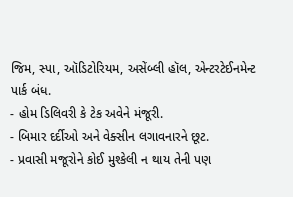જિમ, સ્પા, ઑડિટોરિયમ, અસેંબ્લી હૉલ, એન્ટરટેઈનમેન્ટ પાર્ક બંધ.
- હોમ ડિલિવરી કે ટેક અવેને મંજૂરી.
- બિમાર દર્દીઓ અને વેક્સીન લગાવનારને છૂટ.
- પ્રવાસી મજૂરોને કોઈ મુશ્કેલી ન થાય તેની પણ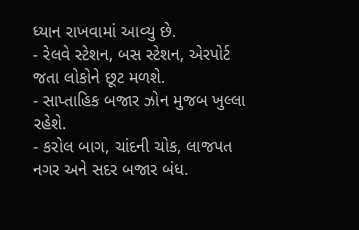ધ્યાન રાખવામાં આવ્યુ છે.
- રેલવે સ્ટેશન, બસ સ્ટેશન, એરપોર્ટ જતા લોકોને છૂટ મળશે.
- સાપ્તાહિક બજાર ઝોન મુજબ ખુલ્લા રહેશે.
- કરોલ બાગ, ચાંદની ચોક, લાજપત નગર અને સદર બજાર બંધ.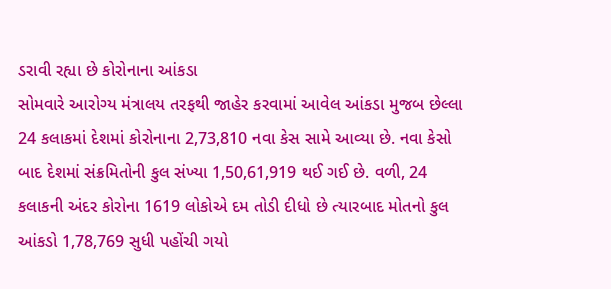ડરાવી રહ્યા છે કોરોનાના આંકડા
સોમવારે આરોગ્ય મંત્રાલય તરફથી જાહેર કરવામાં આવેલ આંકડા મુજબ છેલ્લા 24 કલાકમાં દેશમાં કોરોનાના 2,73,810 નવા કેસ સામે આવ્યા છે. નવા કેસો બાદ દેશમાં સંક્રમિતોની કુલ સંખ્યા 1,50,61,919 થઈ ગઈ છે. વળી, 24 કલાકની અંદર કોરોના 1619 લોકોએ દમ તોડી દીધો છે ત્યારબાદ મોતનો કુલ આંકડો 1,78,769 સુધી પહોંચી ગયો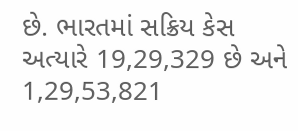છે. ભારતમાં સક્રિય કેસ અત્યારે 19,29,329 છે અને 1,29,53,821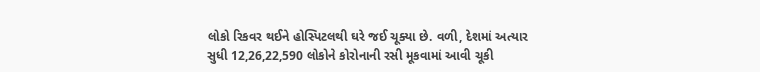લોકો રિકવર થઈને હોસ્પિટલથી ઘરે જઈ ચૂક્યા છે. વળી, દેશમાં અત્યાર સુધી 12,26,22,590 લોકોને કોરોનાની રસી મૂકવામાં આવી ચૂકી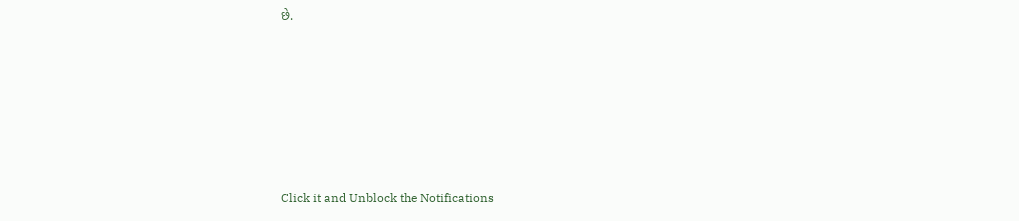છે.












Click it and Unblock the Notifications